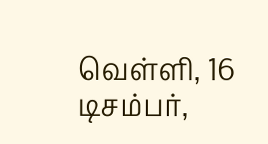வெள்ளி, 16 டிசம்பர்,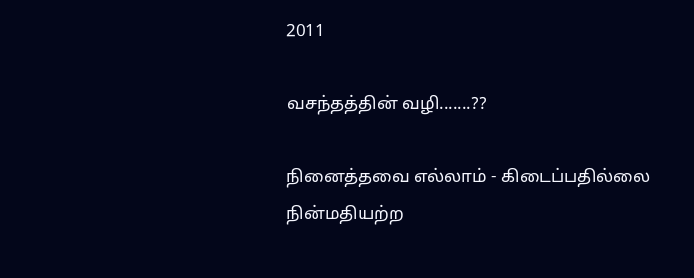2011

வசந்தத்தின் வழி.......??

நினைத்தவை எல்லாம் - கிடைப்பதில்லை
நின்மதியற்ற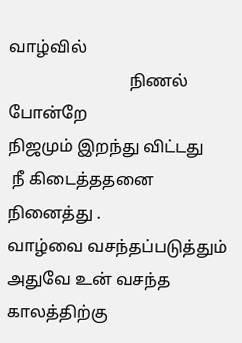வாழ்வில்
                             நிணல் போன்றே
நிஜமும் இறந்து விட்டது
 நீ கிடைத்ததனை நினைத்து .
வாழ்வை வசந்தப்படுத்தும்
அதுவே உன் வசந்த காலத்திற்கு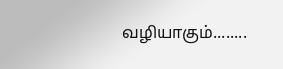வழியாகும்........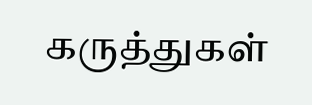கருத்துகள்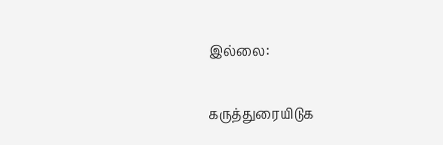இல்லை:

கருத்துரையிடுக